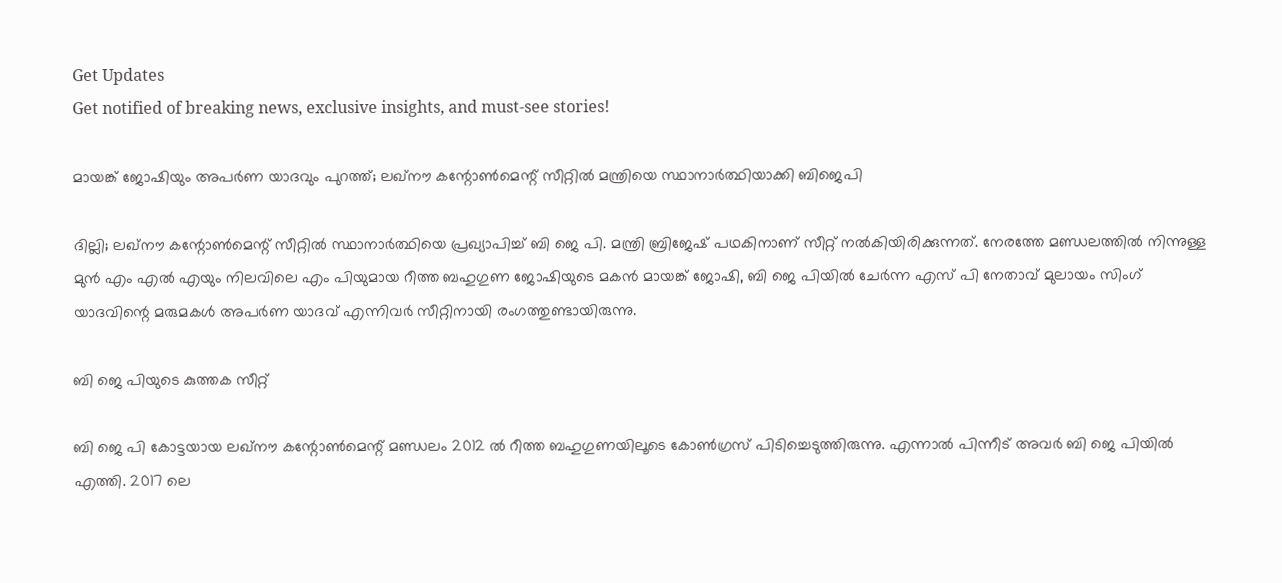Get Updates
Get notified of breaking news, exclusive insights, and must-see stories!

മായങ്ക് ജോഷിയും അപർണ യാദവും പുറത്ത്; ലഖ്നൗ കന്റോൺമെന്റ് സീറ്റിൽ മന്ത്രിയെ സ്ഥാനാർത്ഥിയാക്കി ബിജെപി

ദില്ലി; ലഖ്നൗ കന്റോൺമെന്റ് സീറ്റിൽ സ്ഥാനാർത്ഥിയെ പ്രഖ്യാപിച്ച് ബി ജെ പി. മന്ത്രി ബ്രിജേഷ് പഥകിനാണ് സീറ്റ് നൽകിയിരിക്കുന്നത്. നേരത്തേ മണ്ഡലത്തിൽ നിന്നുള്ള മുൻ എം എൽ എയും നിലവിലെ എം പിയുമായ റീത്ത ബഹുഗുണ ജോഷിയുടെ മകൻ മായങ്ക് ജോഷി, ബി ജെ പിയിൽ ചേർന്ന എസ് പി നേതാവ് മുലായം സിംഗ് യാദവിന്റെ മരുമകൾ അപർണ യാദവ് എന്നിവർ സീറ്റിനായി രംഗത്തുണ്ടായിരുന്നു.

ബി ജെ പിയുടെ കുത്തക സീറ്റ്

ബി ജെ പി കോട്ടയായ ലഖ്നൗ കന്റോൺമെന്റ് മണ്ഡലം 2012 ൽ റീത്ത ബഹുഗുണയിലൂടെ കോൺഗ്രസ് പിടിച്ചെടുത്തിരുന്നു. എന്നാൽ പിന്നീട് അവർ ബി ജെ പിയിൽ എത്തി. 2017 ലെ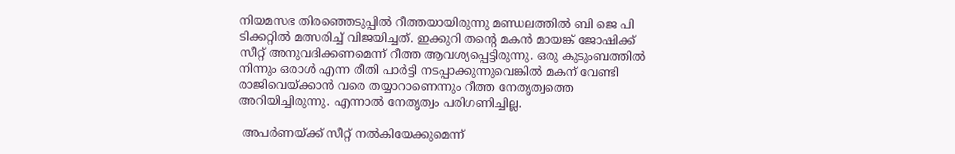നിയമസഭ തിരഞ്ഞെടുപ്പിൽ റീത്തയായിരുന്നു മണ്ഡലത്തിൽ ബി ജെ പി ടിക്കറ്റിൽ മത്സരിച്ച് വിജയിച്ചത്. ഇക്കുറി തന്റെ മകൻ മായങ്ക് ജോഷിക്ക് സീറ്റ് അനുവദിക്കണമെന്ന് റീത്ത ആവശ്യപ്പെട്ടിരുന്നു. ഒരു കുടുംബത്തിൽ നിന്നും ഒരാൾ എന്ന രീതി പാർട്ടി നടപ്പാക്കുന്നുവെങ്കിൽ മകന് വേണ്ടി രാജിവെയ്ക്കാൻ വരെ തയ്യാറാണെന്നും റീത്ത നേതൃത്വത്തെ അറിയിച്ചിരുന്നു. എന്നാൽ നേതൃത്വം പരിഗണിച്ചില്ല.

 അപർണയ്ക്ക് സീറ്റ് നൽകിയേക്കുമെന്ന്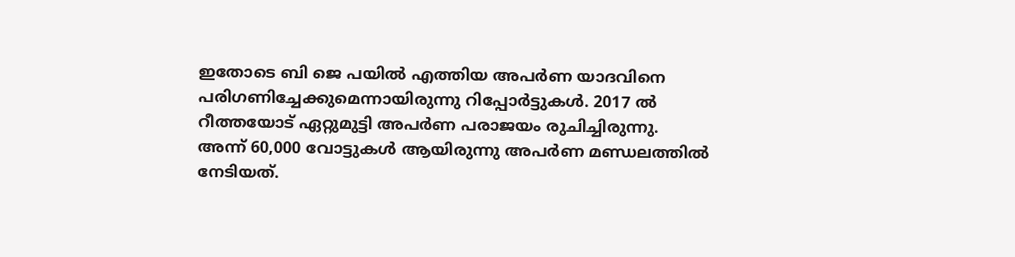ഇതോടെ ബി ജെ പയിൽ എത്തിയ അപർണ യാദവിനെ പരിഗണിച്ചേക്കുമെന്നായിരുന്നു റിപ്പോർട്ടുകൾ. 2017 ൽ റീത്തയോട് ഏറ്റുമുട്ടി അപർണ പരാജയം രുചിച്ചിരുന്നു. അന്ന് 60,000 വോട്ടുകൾ ആയിരുന്നു അപർണ മണ്ഡലത്തിൽ നേടിയത്.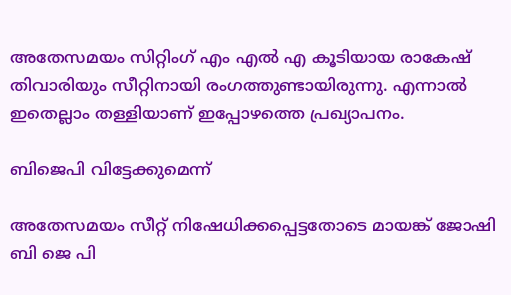അതേസമയം സിറ്റിംഗ് എം എൽ എ കൂടിയായ രാകേഷ് തിവാരിയും സീറ്റിനായി രംഗത്തുണ്ടായിരുന്നു. എന്നാൽ ഇതെല്ലാം തള്ളിയാണ് ഇപ്പോഴത്തെ പ്രഖ്യാപനം.

ബിജെപി വിട്ടേക്കുമെന്ന്

അതേസമയം സീറ്റ് നിഷേധിക്കപ്പെട്ടതോടെ മായങ്ക് ജോഷി ബി ജെ പി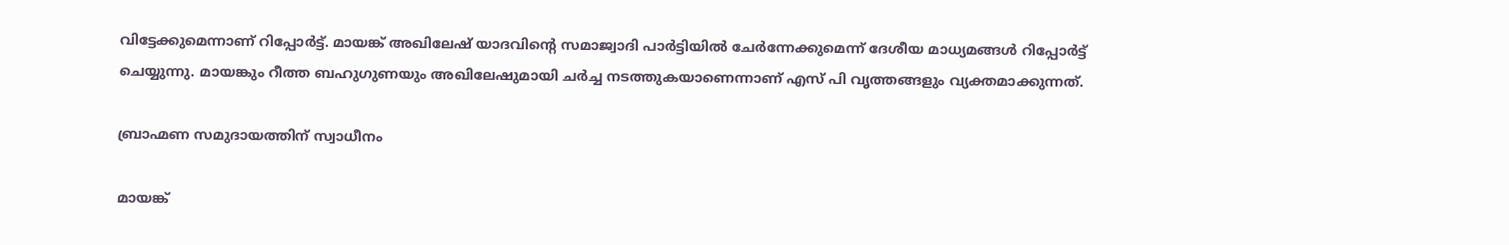വിട്ടേക്കുമെന്നാണ് റിപ്പോർട്ട്. മായങ്ക് അഖിലേഷ് യാദവിന്റെ സമാജ്വാദി പാർട്ടിയിൽ ചേർന്നേക്കുമെന്ന് ദേശീയ മാധ്യമങ്ങൾ റിപ്പോർട്ട് ചെയ്യുന്നു. മായങ്കും റീത്ത ബഹുഗുണയും അഖിലേഷുമായി ചർച്ച നടത്തുകയാണെന്നാണ് എസ് പി വൃത്തങ്ങളും വ്യക്തമാക്കുന്നത്.

ബ്രാഹ്മണ സമുദായത്തിന് സ്വാധീനം

മായങ്ക്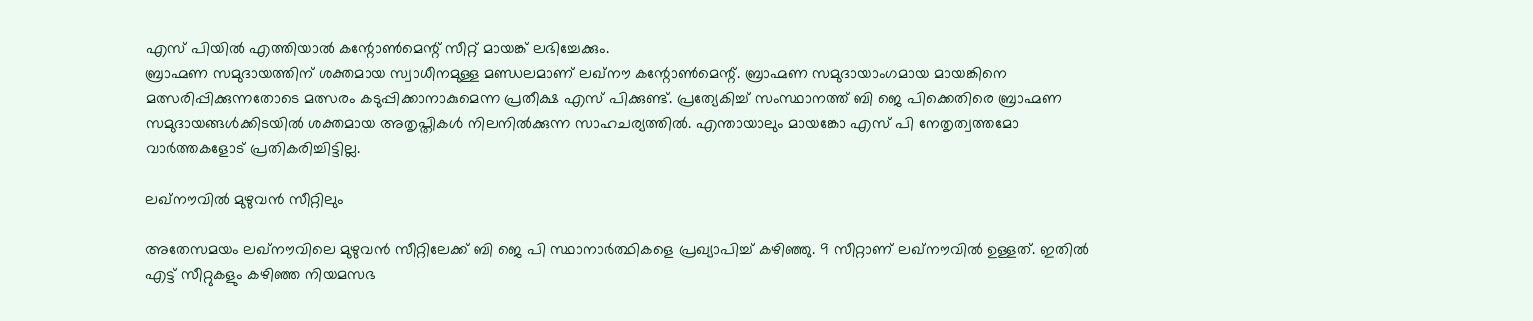എസ് പിയിൽ എത്തിയാൽ കന്റോൺമെന്റ് സീറ്റ് മായങ്ക് ലഭിച്ചേക്കും.
ബ്രാഹ്മണ സമുദായത്തിന് ശക്തമായ സ്വാധീനമുള്ള മണ്ഡലമാണ് ലഖ്നൗ കന്റോൺമെന്റ്. ബ്രാഹ്മണ സമുദായാംഗമായ മായങ്കിനെ മത്സരിപ്പിക്കുന്നതോടെ മത്സരം കടുപ്പിക്കാനാകുമെന്ന പ്രതീക്ഷ എസ് പിക്കുണ്ട്. പ്രത്യേകിച്ച് സംസ്ഥാനത്ത് ബി ജെ പിക്കെതിരെ ബ്രാഹ്മണ സമുദായങ്ങൾക്കിടയിൽ ശക്തമായ അതൃപ്തികൾ നിലനിൽക്കുന്ന സാഹചര്യത്തിൽ. എന്തായാലും മായങ്കോ എസ് പി നേതൃത്വത്തമോ വാർത്തകളോട് പ്രതികരിച്ചിട്ടില്ല.

ലഖ്നൗവിൽ മുഴുവൻ സീറ്റിലും

അതേസമയം ലഖ്നൗവിലെ മുഴുവൻ സീറ്റിലേക്ക് ബി ജെ പി സ്ഥാനാർത്ഥികളെ പ്രഖ്യാപിച്ച് കഴിഞ്ഞു. 9 സീറ്റാണ് ലഖ്നൗവിൽ ഉള്ളത്. ഇതിൽ എട്ട് സീറ്റുകളും കഴിഞ്ഞ നിയമസഭ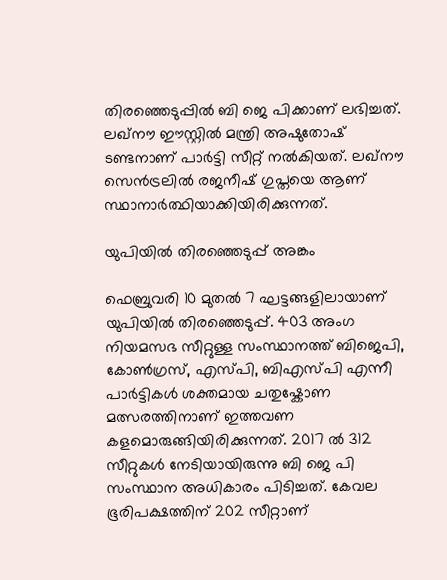തിരഞ്ഞെടുപ്പിൽ ബി ജെ പിക്കാണ് ലഭിച്ചത്. ലഖ്നൗ ഈസ്റ്റിൽ മന്ത്രി അഷുതോഷ് ടണ്ടനാണ് പാർട്ടി സീറ്റ് നൽകിയത്. ലഖ്നൗ സെൻട്രലിൽ രജനീഷ് ഗുപ്തയെ ആണ് സ്ഥാനാർത്ഥിയാക്കിയിരിക്കുന്നത്.

യുപിയിൽ തിരഞ്ഞെടുപ്പ് അങ്കം

ഫെബ്രുവരി 10 മുതൽ 7 ഘട്ടങ്ങളിലായാണ് യുപിയിൽ തിരഞ്ഞെടുപ്പ്. 403 അംഗ നിയമസഭ സീറ്റുള്ള സംസ്ഥാനത്ത് ബിജെപി, കോണ്‍ഗ്രസ്, എസ്പി, ബിഎസ്പി എന്നീ പാർട്ടികൾ ശക്തമായ ചതുഷ്കോണ മത്സരത്തിനാണ് ഇത്തവണ കളമൊരുങ്ങിയിരിക്കുന്നത്. 2017 ൽ 312 സീറ്റുകൾ നേടിയായിരുന്നു ബി ജെ പി സംസ്ഥാന അധികാരം പിടിച്ചത്. കേവല ഭൂരിപക്ഷത്തിന് 202 സീറ്റാണ്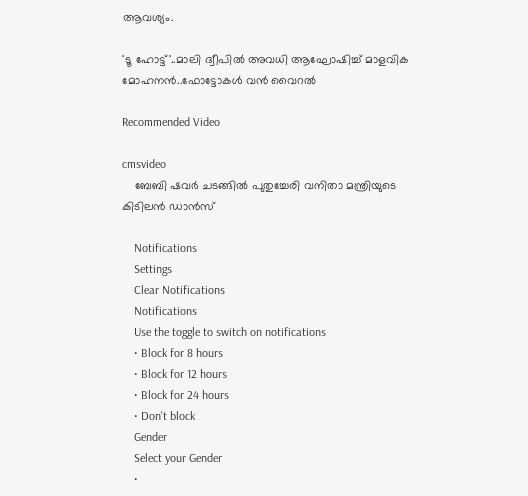ആവശ്യം.

'ടൂ ഹോട്ട്'..മാലി ദ്വീപിൽ അവധി ആഘോഷിച്ച് മാളവിക മോഹനൻ..ഫോട്ടോകൾ വൻ വൈറൽ

Recommended Video

cmsvideo
    ബേബി ഷവര്‍ ചടങ്ങില്‍ പുതുച്ചേരി വനിതാ മന്ത്രിയുടെ കിടിലൻ ഡാന്‍സ്

    Notifications
    Settings
    Clear Notifications
    Notifications
    Use the toggle to switch on notifications
    • Block for 8 hours
    • Block for 12 hours
    • Block for 24 hours
    • Don't block
    Gender
    Select your Gender
    •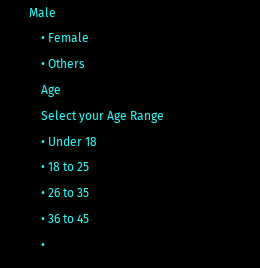Male
    • Female
    • Others
    Age
    Select your Age Range
    • Under 18
    • 18 to 25
    • 26 to 35
    • 36 to 45
    •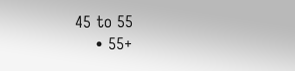45 to 55
    • 55+